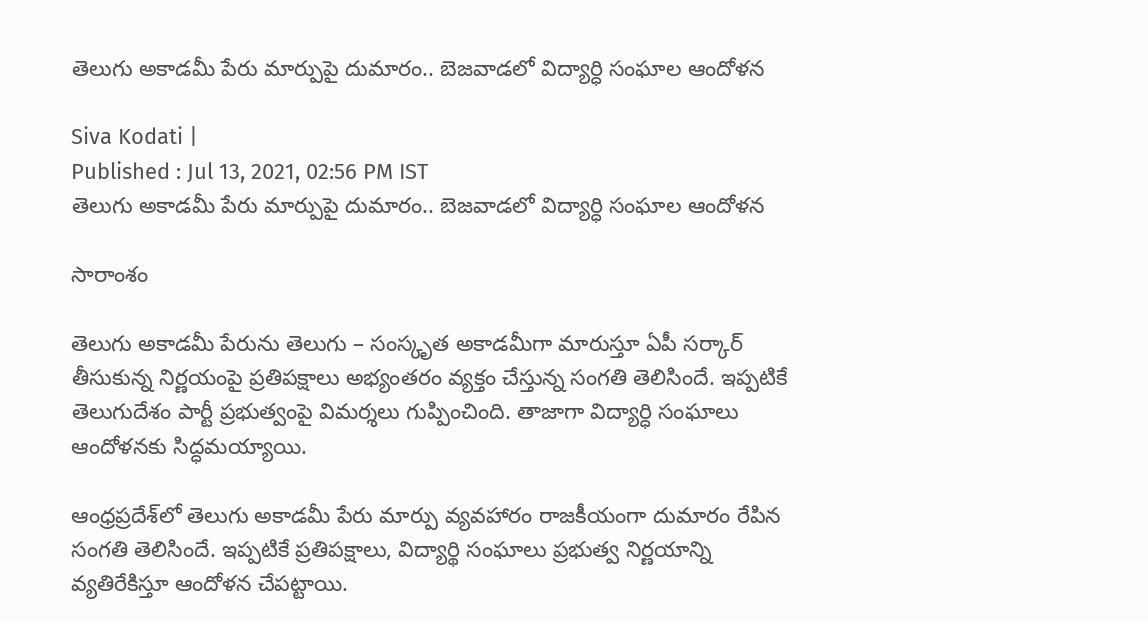తెలుగు అకాడమీ పేరు మార్పుపై దుమారం.. బెజవాడలో విద్యార్ధి సంఘాల ఆందోళన

Siva Kodati |
Published : Jul 13, 2021, 02:56 PM IST
తెలుగు అకాడమీ పేరు మార్పుపై దుమారం.. బెజవాడలో విద్యార్ధి సంఘాల ఆందోళన

సారాంశం

తెలుగు అకాడమీ పేరును తెలుగు – సంస్కృత అకాడమీగా మారుస్తూ ఏపీ సర్కార్ తీసుకున్న నిర్ణయంపై ప్రతిపక్షాలు అభ్యంతరం వ్యక్తం చేస్తున్న సంగతి తెలిసిందే. ఇప్పటికే తెలుగుదేశం పార్టీ ప్రభుత్వంపై విమర్శలు గుప్పించింది. తాజాగా విద్యార్ధి సంఘాలు ఆందోళనకు సిద్ధమయ్యాయి.

ఆంధ్రప్రదేశ్‌లో తెలుగు అకాడమీ పేరు మార్పు వ్యవహారం రాజకీయంగా దుమారం రేపిన సంగతి తెలిసిందే. ఇప్పటికే ప్రతిపక్షాలు, విద్యార్థి సంఘాలు ప్రభుత్వ నిర్ణయాన్ని వ్యతిరేకిస్తూ ఆందోళన చేపట్టాయి.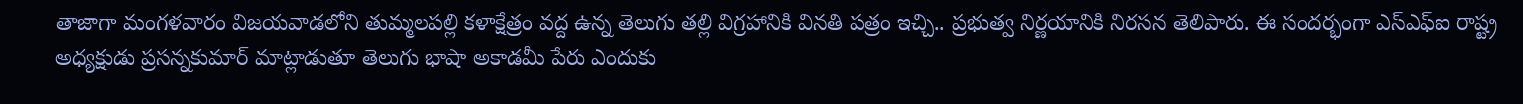తాజాగా మంగళవారం విజయవాడలోని తుమ్మలపల్లి కళాక్షేత్రం వద్ద ఉన్న తెలుగు తల్లి విగ్రహానికి వినతి పత్రం ఇచ్చి.. ప్రభుత్వ నిర్ణయానికి నిరసన తెలిపారు. ఈ సందర్భంగా ఎస్ఎఫ్ఐ రాష్ట్ర అధ్యక్షుడు ప్రసన్నకుమార్ మాట్లాడుతూ తెలుగు భాషా అకాడమీ పేరు ఎందుకు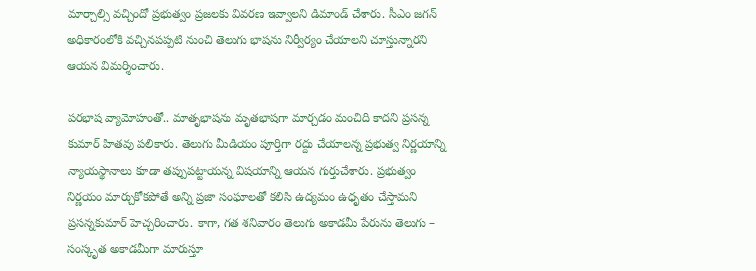మార్చాల్సి వచ్చిందో ప్రభుత్వం ప్రజలకు వివరణ ఇవ్వాలని డిమాండ్ చేశారు. సీఎం జగన్ అధికారంలోకి వచ్చినపప్పటి నుంచి తెలుగు భాషను నిర్వీర్యం చేయాలని చూస్తున్నారని ఆయన విమర్శించారు.

పరభాష వ్యామోహంతో.. మాతృభాషను మృతభాషగా మార్చడం మంచిది కాదని ప్రసన్న కుమార్ హితవు పలికారు. తెలుగు మీడియం పూర్తిగా రద్దు చేయాలన్న ప్రభుత్వ నిర్ణయాన్ని న్యాయస్థానాలు కూడా తప్పుపట్టాయన్న విషయాన్ని ఆయన గుర్తుచేశారు. ప్రభుత్వం నిర్ణయం మార్చుకోకపోతే అన్ని ప్రజా సంఘాలతో కలిసి ఉద్యమం ఉధృతం చేస్తామని ప్రసన్నకుమార్ హెచ్చరించారు. కాగా, గత శనివారం తెలుగు అకాడమీ పేరును తెలుగు – సంస్కృత అకాడమీగా మారుస్తూ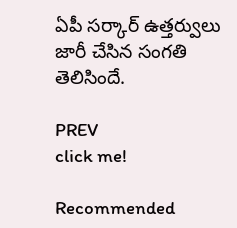ఏపీ సర్కార్ ఉత్తర్వులు జారీ చేసిన సంగతి తెలిసిందే.

PREV
click me!

Recommended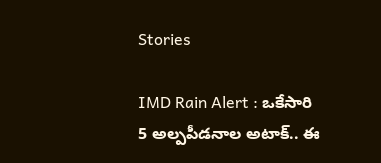Stories

IMD Rain Alert : ఒకేసారి 5 అల్పపీడనాల అటాక్.. ఈ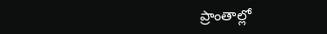ప్రాంతాల్లో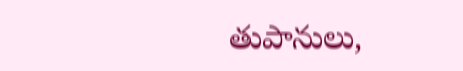తుపానులు,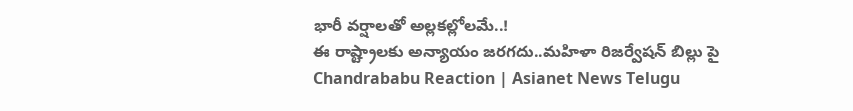భారీ వర్షాలతో అల్లకల్లోలమే..!
ఈ రాష్ట్రాలకు అన్యాయం జరగదు..మహిళా రిజర్వేషన్ బిల్లు పై Chandrababu Reaction | Asianet News Telugu